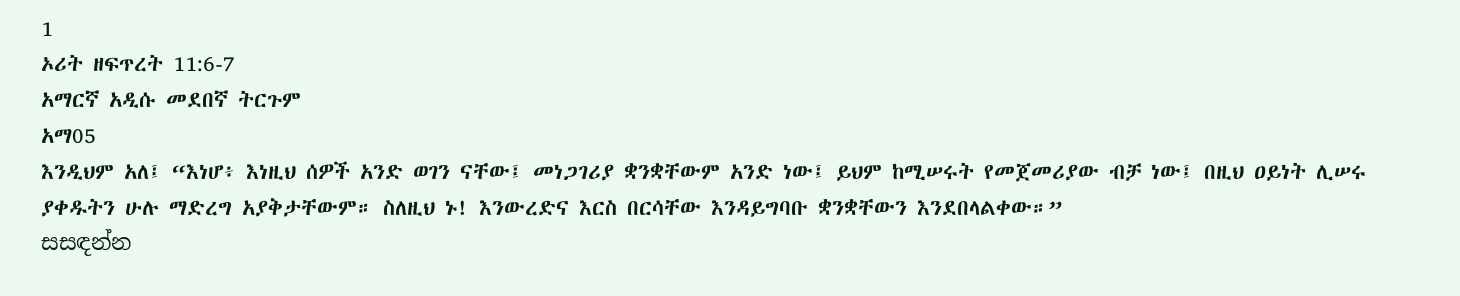1
ኦሪት ዘፍጥረት 11:6-7
አማርኛ አዲሱ መደበኛ ትርጉም
አማ05
እንዲህም አለ፤ “እነሆ፥ እነዚህ ሰዎች አንድ ወገን ናቸው፤ መነጋገሪያ ቋንቋቸውም አንድ ነው፤ ይህም ከሚሠሩት የመጀመሪያው ብቻ ነው፤ በዚህ ዐይነት ሊሠሩ ያቀዱትን ሁሉ ማድረግ አያቅታቸውም። ስለዚህ ኑ! እንውረድና እርስ በርሳቸው እንዳይግባቡ ቋንቋቸውን እንደበላልቀው።”
සසඳන්න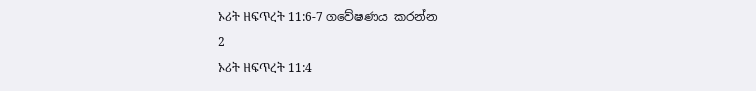ኦሪት ዘፍጥረት 11:6-7 ගවේෂණය කරන්න
2
ኦሪት ዘፍጥረት 11:4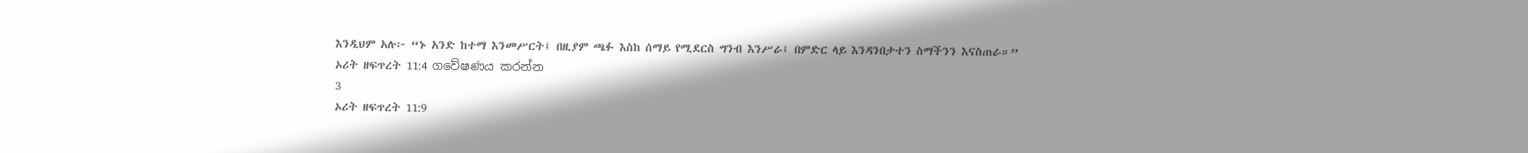እንዲህም አሉ፦ “ኑ አንድ ከተማ እንመሥርት፤ በዚያም ጫፉ እስከ ሰማይ የሚደርስ ግንብ እንሥራ፤ በምድር ላይ እንዳንበታተን ስማችንን እናስጠራ።”
ኦሪት ዘፍጥረት 11:4 ගවේෂණය කරන්න
3
ኦሪት ዘፍጥረት 11:9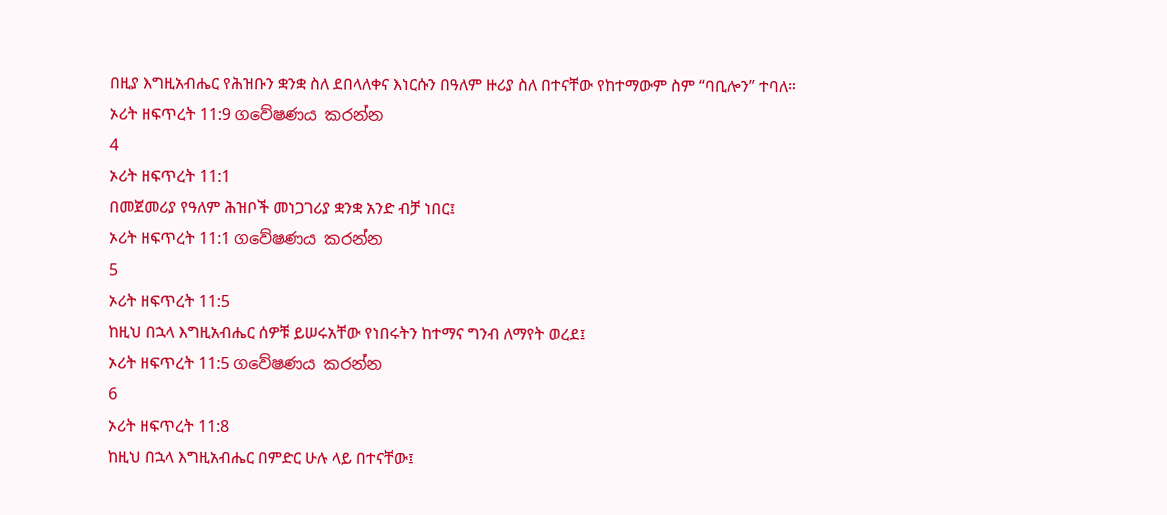በዚያ እግዚአብሔር የሕዝቡን ቋንቋ ስለ ደበላለቀና እነርሱን በዓለም ዙሪያ ስለ በተናቸው የከተማውም ስም “ባቢሎን” ተባለ።
ኦሪት ዘፍጥረት 11:9 ගවේෂණය කරන්න
4
ኦሪት ዘፍጥረት 11:1
በመጀመሪያ የዓለም ሕዝቦች መነጋገሪያ ቋንቋ አንድ ብቻ ነበር፤
ኦሪት ዘፍጥረት 11:1 ගවේෂණය කරන්න
5
ኦሪት ዘፍጥረት 11:5
ከዚህ በኋላ እግዚአብሔር ሰዎቹ ይሠሩአቸው የነበሩትን ከተማና ግንብ ለማየት ወረደ፤
ኦሪት ዘፍጥረት 11:5 ගවේෂණය කරන්න
6
ኦሪት ዘፍጥረት 11:8
ከዚህ በኋላ እግዚአብሔር በምድር ሁሉ ላይ በተናቸው፤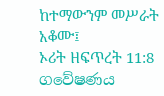ከተማውንም መሥራት አቆሙ፤
ኦሪት ዘፍጥረት 11:8 ගවේෂණය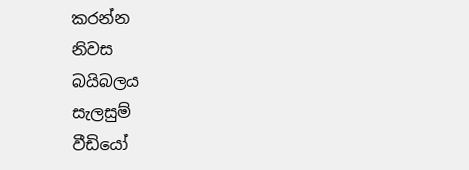කරන්න
නිවස
බයිබලය
සැලසුම්
වීඩියෝ